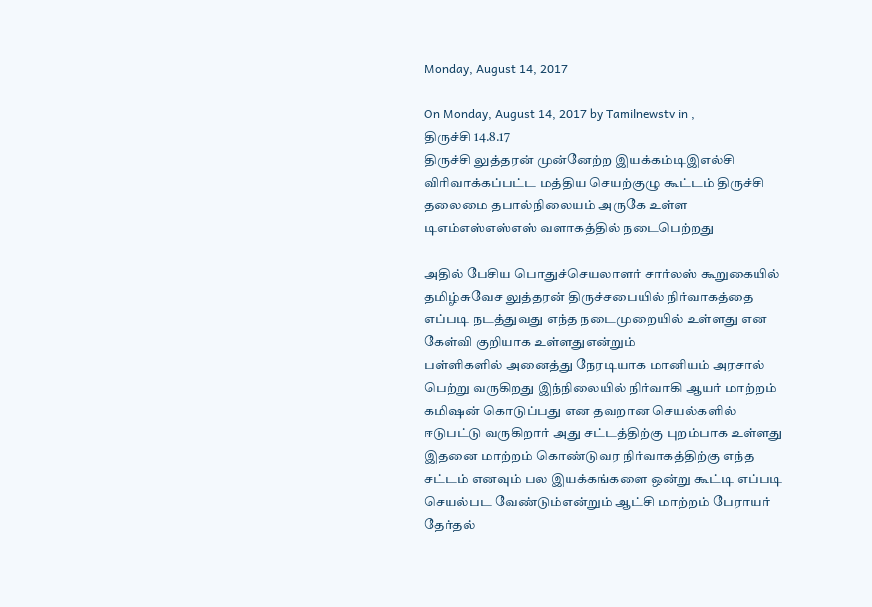Monday, August 14, 2017

On Monday, August 14, 2017 by Tamilnewstv in ,
திருச்சி 14.8.17
திருச்சி லுத்தரன் முன்னேற்ற இயக்கம்டிஇஎல்சி விரிவாக்கப்பட்ட மத்திய செயற்குழு கூட்டம் திருச்சி தலைமை தபால்நிலையம் அருகே உள்ள டிஎம்எஸ்எஸ்எஸ் வளாகத்தில் நடைபெற்றது

அதில் பேசிய பொதுச்செயலாளர் சார்லஸ் கூறுகையில் தமிழ்சுவேச லுத்தரன் திருச்சபையில் நிர்வாகத்தை எப்படி நடத்துவது எந்த நடைமுறையில் உள்ளது என கேள்வி குறியாக உள்ளதுஎன்றும்
பள்ளிகளில் அனைத்து நேரடியாக மானியம் அரசால் பெற்று வருகிறது இந்நிலையில் நிர்வாகி ஆயர் மாற்றம் கமிஷன் கொடுப்பது என தவறான செயல்களில் ஈடுபட்டு வருகிறார் அது சட்டத்திற்கு புறம்பாக உள்ளது இதனை மாற்றம் கொண்டுவர நிர்வாகத்திற்கு எந்த சட்டம் எனவும் பல இயக்கங்களை ஒன்று கூட்டி எப்படி செயல்பட வேண்டும்என்றும் ஆட்சி மாற்றம் பேராயர் தேர்தல்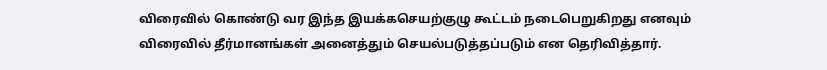விரைவில் கொண்டு வர இந்த இயக்கசெயற்குழு கூட்டம் நடைபெறுகிறது எனவும் விரைவில் தீர்மானங்கள் அனைத்தும் செயல்படுத்தப்படும் என தெரிவித்தார்.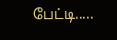பேட்டி.....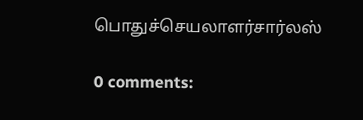பொதுச்செயலாளர்சார்லஸ்

0 comments: